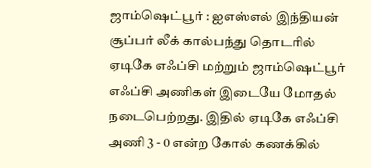ஜாம்ஷெட்பூர் : ஐஎஸ்எல் இந்தியன் சூப்பர் லீக் கால்பந்து தொடரில் ஏடிகே எஃப்சி மற்றும் ஜாம்ஷெட்பூர் எஃப்சி அணிகள் இடையே மோதல் நடைபெற்றது. இதில் ஏடிகே எஃப்சி அணி 3 - 0 என்ற கோல் கணக்கில்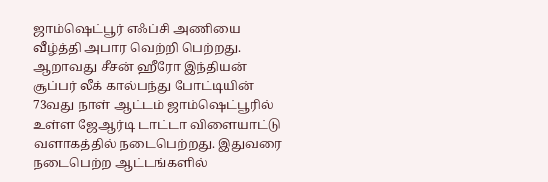ஜாம்ஷெட்பூர் எஃப்சி அணியை வீழ்த்தி அபார வெற்றி பெற்றது.
ஆறாவது சீசன் ஹீரோ இந்தியன் சூப்பர் லீக் கால்பந்து போட்டியின் 73வது நாள் ஆட்டம் ஜாம்ஷெட்பூரில் உள்ள ஜேஆர்டி டாட்டா விளையாட்டு வளாகத்தில் நடைபெற்றது. இதுவரை நடைபெற்ற ஆட்டங்களில்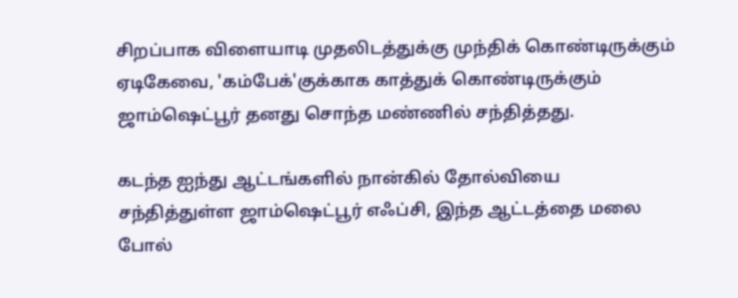சிறப்பாக விளையாடி முதலிடத்துக்கு முந்திக் கொண்டிருக்கும் ஏடிகேவை, 'கம்பேக்'குக்காக காத்துக் கொண்டிருக்கும் ஜாம்ஷெட்பூர் தனது சொந்த மண்ணில் சந்தித்தது.

கடந்த ஐந்து ஆட்டங்களில் நான்கில் தோல்வியை சந்தித்துள்ள ஜாம்ஷெட்பூர் எஃப்சி, இந்த ஆட்டத்தை மலை போல்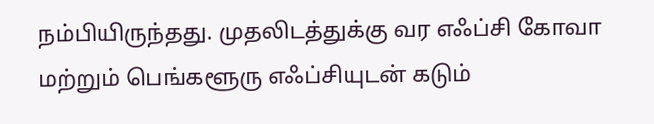நம்பியிருந்தது. முதலிடத்துக்கு வர எஃப்சி கோவா மற்றும் பெங்களூரு எஃப்சியுடன் கடும்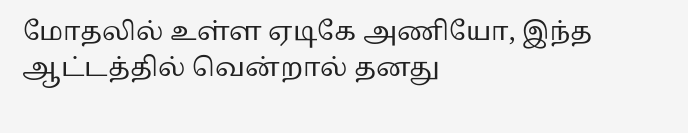மோதலில் உள்ள ஏடிகே அணியோ, இந்த ஆட்டத்தில் வென்றால் தனது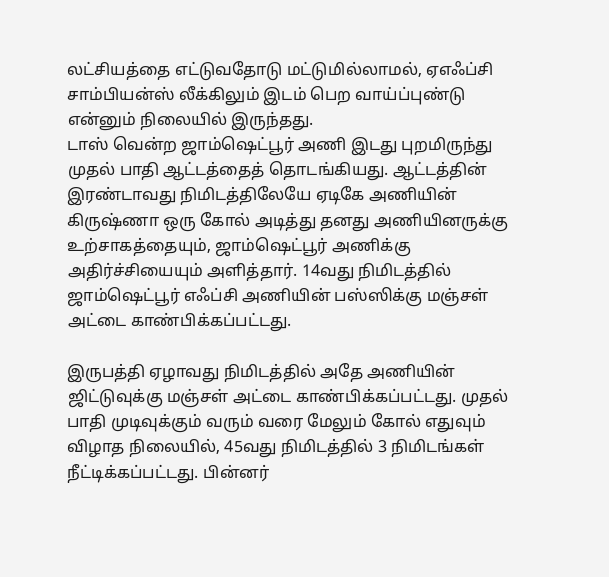லட்சியத்தை எட்டுவதோடு மட்டுமில்லாமல், ஏஎஃப்சி சாம்பியன்ஸ் லீக்கிலும் இடம் பெற வாய்ப்புண்டு என்னும் நிலையில் இருந்தது.
டாஸ் வென்ற ஜாம்ஷெட்பூர் அணி இடது புறமிருந்து முதல் பாதி ஆட்டத்தைத் தொடங்கியது. ஆட்டத்தின் இரண்டாவது நிமிடத்திலேயே ஏடிகே அணியின் கிருஷ்ணா ஒரு கோல் அடித்து தனது அணியினருக்கு உற்சாகத்தையும், ஜாம்ஷெட்பூர் அணிக்கு அதிர்ச்சியையும் அளித்தார். 14வது நிமிடத்தில் ஜாம்ஷெட்பூர் எஃப்சி அணியின் பஸ்ஸிக்கு மஞ்சள் அட்டை காண்பிக்கப்பட்டது.

இருபத்தி ஏழாவது நிமிடத்தில் அதே அணியின் ஜிட்டுவுக்கு மஞ்சள் அட்டை காண்பிக்கப்பட்டது. முதல் பாதி முடிவுக்கும் வரும் வரை மேலும் கோல் எதுவும் விழாத நிலையில், 45வது நிமிடத்தில் 3 நிமிடங்கள் நீட்டிக்கப்பட்டது. பின்னர்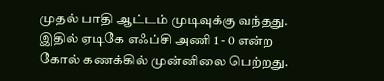முதல் பாதி ஆட்டம் முடிவுக்கு வந்தது. இதில் ஏடிகே எஃப்சி அணி 1 - 0 என்ற கோல் கணக்கில் முன்னிலை பெற்றது.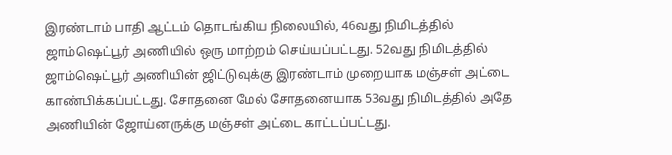இரண்டாம் பாதி ஆட்டம் தொடங்கிய நிலையில், 46வது நிமிடத்தில் ஜாம்ஷெட்பூர் அணியில் ஒரு மாற்றம் செய்யப்பட்டது. 52வது நிமிடத்தில் ஜாம்ஷெட்பூர் அணியின் ஜிட்டுவுக்கு இரண்டாம் முறையாக மஞ்சள் அட்டை காண்பிக்கப்பட்டது. சோதனை மேல் சோதனையாக 53வது நிமிடத்தில் அதே அணியின் ஜோய்னருக்கு மஞ்சள் அட்டை காட்டப்பட்டது.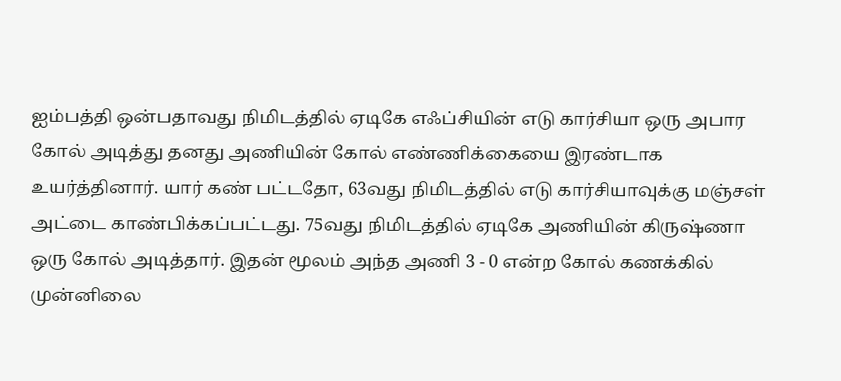ஐம்பத்தி ஒன்பதாவது நிமிடத்தில் ஏடிகே எஃப்சியின் எடு கார்சியா ஒரு அபார கோல் அடித்து தனது அணியின் கோல் எண்ணிக்கையை இரண்டாக உயர்த்தினார். யார் கண் பட்டதோ, 63வது நிமிடத்தில் எடு கார்சியாவுக்கு மஞ்சள் அட்டை காண்பிக்கப்பட்டது. 75வது நிமிடத்தில் ஏடிகே அணியின் கிருஷ்ணா ஒரு கோல் அடித்தார். இதன் மூலம் அந்த அணி 3 - 0 என்ற கோல் கணக்கில் முன்னிலை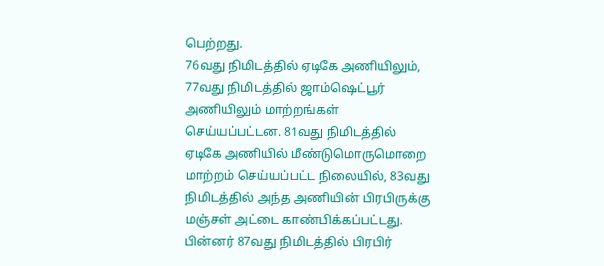பெற்றது.
76வது நிமிடத்தில் ஏடிகே அணியிலும், 77வது நிமிடத்தில் ஜாம்ஷெட்பூர் அணியிலும் மாற்றங்கள் செய்யப்பட்டன. 81வது நிமிடத்தில் ஏடிகே அணியில் மீண்டுமொருமொறை மாற்றம் செய்யப்பட்ட நிலையில், 83வது நிமிடத்தில் அந்த அணியின் பிரபிருக்கு மஞ்சள் அட்டை காண்பிக்கப்பட்டது. பின்னர் 87வது நிமிடத்தில் பிரபிர்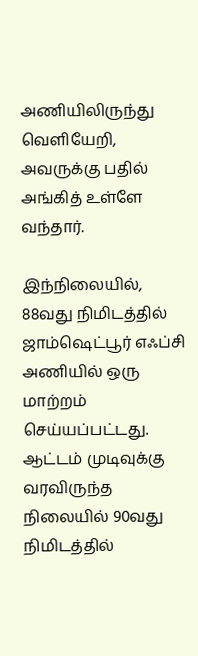அணியிலிருந்து வெளியேறி, அவருக்கு பதில் அங்கித் உள்ளே வந்தார்.

இந்நிலையில், 88வது நிமிடத்தில் ஜாம்ஷெட்பூர் எஃப்சி அணியில் ஒரு மாற்றம் செய்யப்பட்டது. ஆட்டம் முடிவுக்கு வரவிருந்த நிலையில் 90வது நிமிடத்தில்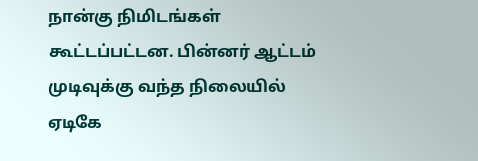நான்கு நிமிடங்கள் கூட்டப்பட்டன. பின்னர் ஆட்டம் முடிவுக்கு வந்த நிலையில் ஏடிகே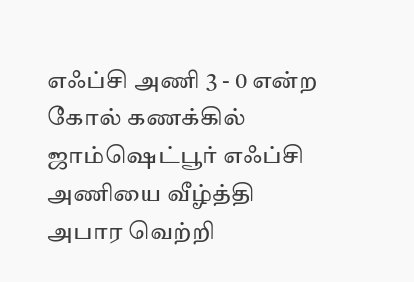எஃப்சி அணி 3 - 0 என்ற கோல் கணக்கில் ஜாம்ஷெட்பூர் எஃப்சி அணியை வீழ்த்தி அபார வெற்றி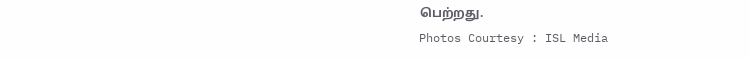பெற்றது.
Photos Courtesy : ISL Media